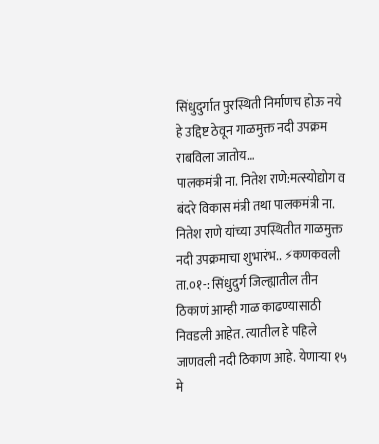सिंधुदुर्गात पुरस्थिती निर्माणच होऊ नये हे उद्दिष्ट ठेवून गाळमुक्त नदी उपक्रम राबविला जातोय…
पालकमंत्री ना. नितेश राणे:मत्स्योद्योग व बंदरे विकास मंत्री तथा पालकमंत्री ना. नितेश राणे यांच्या उपस्थितीत गाळमुक्त नदी उपक्रमाचा शुभारंभ.. ⚡कणकवली ता.०१-: सिंधुदुर्ग जिल्ह्यातील तीन ठिकाणं आम्ही गाळ काढण्यासाठी निवडली आहेत. त्यातील हे पहिले जाणवली नदी ठिकाण आहे. येणाऱ्या १५ मे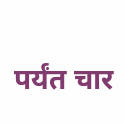पर्यंत चार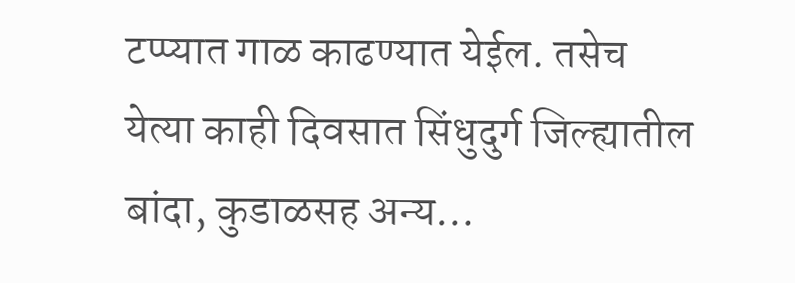टप्प्यात गाळ काढण्यात येईल. तसेच येत्या काही दिवसात सिंधुदुर्ग जिल्ह्यातील बांदा, कुडाळसह अन्य…